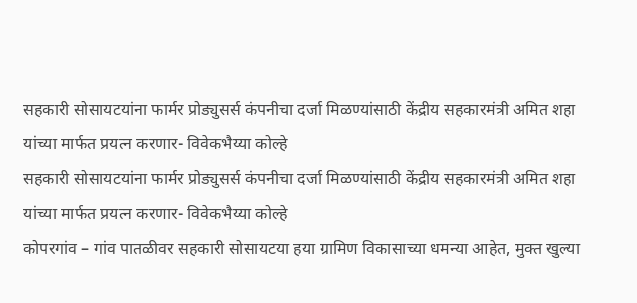सहकारी सोसायटयांना फार्मर प्रोड्युसर्स कंपनीचा दर्जा मिळण्यांसाठी केंद्रीय सहकारमंत्री अमित शहा यांच्या मार्फत प्रयत्न करणार- विवेकभैय्या कोल्हे
सहकारी सोसायटयांना फार्मर प्रोड्युसर्स कंपनीचा दर्जा मिळण्यांसाठी केंद्रीय सहकारमंत्री अमित शहा यांच्या मार्फत प्रयत्न करणार- विवेकभैय्या कोल्हे
कोपरगांव – गांव पातळीवर सहकारी सोसायटया हया ग्रामिण विकासाच्या धमन्या आहेत, मुक्त खुल्या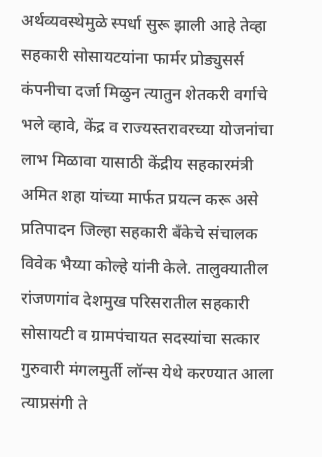अर्थव्यवस्थेमुळे स्पर्धा सुरू झाली आहे तेव्हा सहकारी सोसायटयांना फार्मर प्रोड्युसर्स कंपनीचा दर्जा मिळुन त्यातुन शेतकरी वर्गाचे भले व्हावे, केंद्र व राज्यस्तरावरच्या योजनांचा लाभ मिळावा यासाठी केंद्रीय सहकारमंत्री अमित शहा यांच्या मार्फत प्रयत्न करू असे प्रतिपादन जिल्हा सहकारी बँकेचे संचालक विवेक भैय्या कोल्हे यांनी केले. तालुक्यातील रांजणगांव देशमुख परिसरातील सहकारी सोसायटी व ग्रामपंचायत सदस्यांचा सत्कार गुरुवारी मंगलमुर्ती लॉन्स येथे करण्यात आला त्याप्रसंगी ते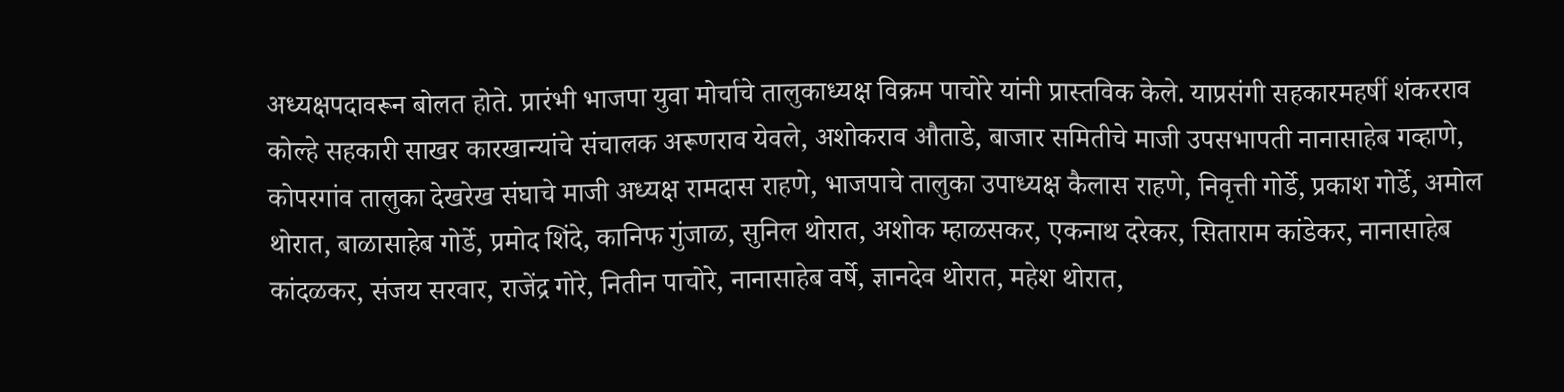अध्यक्षपदावरून बोलत होते. प्रारंभी भाजपा युवा मोर्चाचे तालुकाध्यक्ष विक्रम पाचोरे यांनी प्रास्तविक केले. याप्रसंगी सहकारमहर्षी शंकरराव कोल्हे सहकारी साखर कारखान्यांचे संचालक अरूणराव येवले, अशोकराव औताडे, बाजार समितीचे माजी उपसभापती नानासाहेब गव्हाणे, कोपरगांव तालुका देखरेख संघाचे माजी अध्यक्ष रामदास राहणे, भाजपाचे तालुका उपाध्यक्ष कैलास राहणे, निवृत्ती गोर्डे, प्रकाश गोर्डे, अमोल थोरात, बाळासाहेब गोर्डे, प्रमोद शिंदे, कानिफ गुंजाळ, सुनिल थोरात, अशोक म्हाळसकर, एकनाथ दरेकर, सिताराम कांडेकर, नानासाहेब कांदळकर, संजय सरवार, राजेंद्र गोरे, नितीन पाचोरे, नानासाहेब वर्षे, ज्ञानदेव थोरात, महेश थोरात,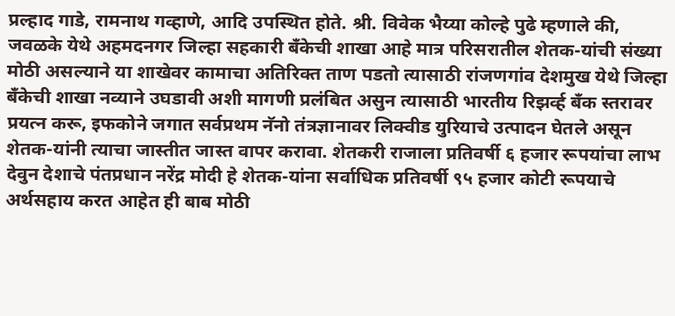प्रल्हाद गाडे, रामनाथ गव्हाणे, आदि उपस्थित होते. श्री. विवेक भैय्या कोल्हे पुढे म्हणाले की, जवळके येथे अहमदनगर जिल्हा सहकारी बँकेची शाखा आहे मात्र परिसरातील शेतक-यांची संख्या मोठी असल्याने या शाखेवर कामाचा अतिरिक्त ताण पडतो त्यासाठी रांजणगांव देशमुख येथे जिल्हा बँकेची शाखा नव्याने उघडावी अशी मागणी प्रलंबित असुन त्यासाठी भारतीय रिझर्व्ह बँक स्तरावर प्रयत्न करू, इफकोने जगात सर्वप्रथम नॅनो तंत्रज्ञानावर लिक्वीड युरियाचे उत्पादन घेतले असून शेतक-यांनी त्याचा जास्तीत जास्त वापर करावा. शेतकरी राजाला प्रतिवर्षी ६ हजार रूपयांचा लाभ देवुन देशाचे पंतप्रधान नरेंद्र मोदी हे शेतक-यांना सर्वाधिक प्रतिवर्षी ९५ हजार कोटी रूपयाचे अर्थसहाय करत आहेत ही बाब मोठी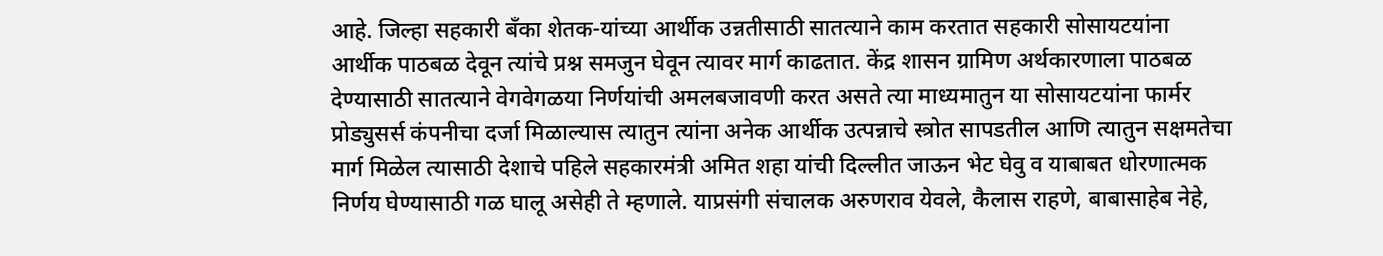आहे. जिल्हा सहकारी बँका शेतक-यांच्या आर्थीक उन्नतीसाठी सातत्याने काम करतात सहकारी सोसायटयांना आर्थीक पाठबळ देवून त्यांचे प्रश्न समजुन घेवून त्यावर मार्ग काढतात. केंद्र शासन ग्रामिण अर्थकारणाला पाठबळ देण्यासाठी सातत्याने वेगवेगळया निर्णयांची अमलबजावणी करत असते त्या माध्यमातुन या सोसायटयांना फार्मर प्रोड्युसर्स कंपनीचा दर्जा मिळाल्यास त्यातुन त्यांना अनेक आर्थीक उत्पन्नाचे स्त्रोत सापडतील आणि त्यातुन सक्षमतेचा मार्ग मिळेल त्यासाठी देशाचे पहिले सहकारमंत्री अमित शहा यांची दिल्लीत जाऊन भेट घेवु व याबाबत धोरणात्मक निर्णय घेण्यासाठी गळ घालू असेही ते म्हणाले. याप्रसंगी संचालक अरुणराव येवले, कैलास राहणे, बाबासाहेब नेहे,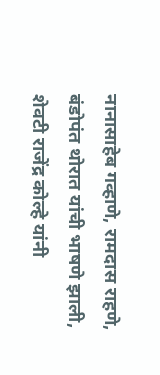नानासाहेब गव्हाणे, रामदास राहणे, बंडोपंत थोरात यांची भाषणे झाली, शेवटी राजेंद्र कोल्हे यांनी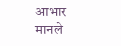आभार मानले